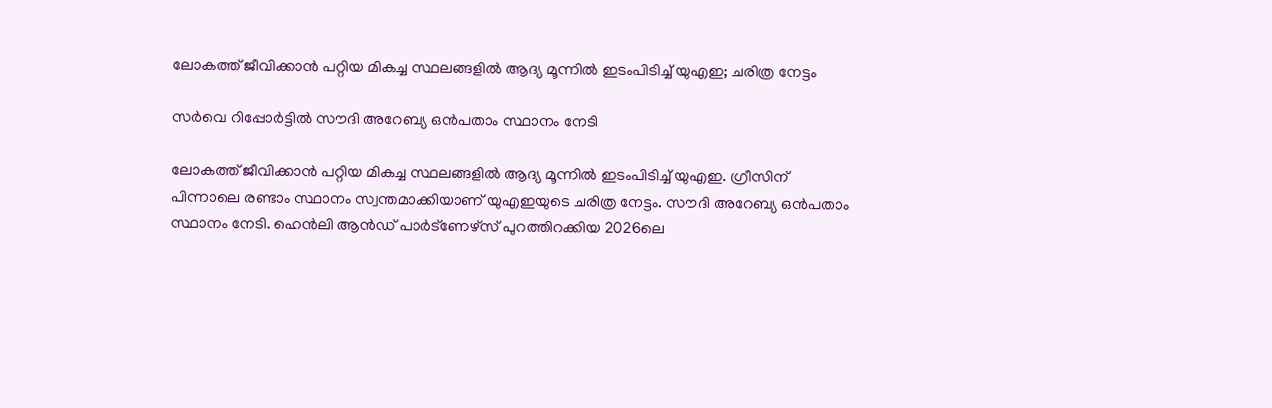ലോകത്ത് ജീവിക്കാന്‍ പറ്റിയ മികച്ച സ്ഥലങ്ങളില്‍ ആദ്യ മൂന്നില്‍ ഇടംപിടിച്ച് യുഎഇ; ചരിത്ര നേട്ടം

സർവെ റിപ്പോർട്ടിൽ സൗദി അറേബ്യ ഒന്‍പതാം സ്ഥാനം നേടി

ലോകത്ത് ജീവിക്കാന്‍ പറ്റിയ മികച്ച സ്ഥലങ്ങളില്‍ ആദ്യ മൂന്നില്‍ ഇടംപിടിച്ച് യുഎഇ. ഗ്രീസിന് പിന്നാലെ രണ്ടാം സ്ഥാനം സ്വന്തമാക്കിയാണ് യുഎഇയുടെ ചരിത്ര നേട്ടം. സൗദി അറേബ്യ ഒന്‍പതാം സ്ഥാനം നേടി. ഹെന്‍ലി ആന്‍ഡ് പാര്‍ട്ണേഴ്സ് പുറത്തിറക്കിയ 2026ലെ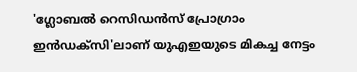'ഗ്ലോബല്‍ റെസിഡന്‍സ് പ്രോഗ്രാം ഇന്‍ഡക്സി'ലാണ് യുഎഇയുടെ മികച്ച നേട്ടം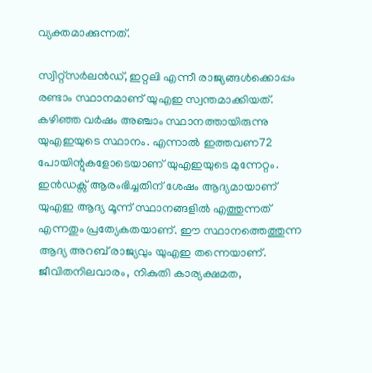വ്യക്തമാക്കുന്നത്.

സ്വിറ്റ്സര്‍ലന്‍ഡ്, ഇറ്റലി എന്നീ രാജ്യങ്ങള്‍ക്കൊപ്പം രണ്ടാം സ്ഥാനമാണ് യുഎഇ സ്വന്തമാക്കിയത്. കഴിഞ്ഞ വര്‍ഷം അഞ്ചാം സ്ഥാനത്തായിരുന്നു യുഎഇയുടെ സ്ഥാനം. എന്നാല്‍ ഇത്തവണ72 പോയിന്റുകളോടെയാണ് യുഎഇയുടെ മുന്നേറ്റം. ഇന്‍ഡക്സ് ആരംഭിച്ചതിന് ശേഷം ആദ്യമായാണ് യുഎഇ ആദ്യ മൂന്ന് സ്ഥാനങ്ങളില്‍ എത്തുന്നത് എന്നതും പ്രത്യേകതയാണ്. ഈ സ്ഥാനത്തെത്തുന്ന ആദ്യ അറബ് രാജ്യവും യുഎഇ തന്നെയാണ്. ജീവിതനിലവാരം, നികുതി കാര്യക്ഷമത,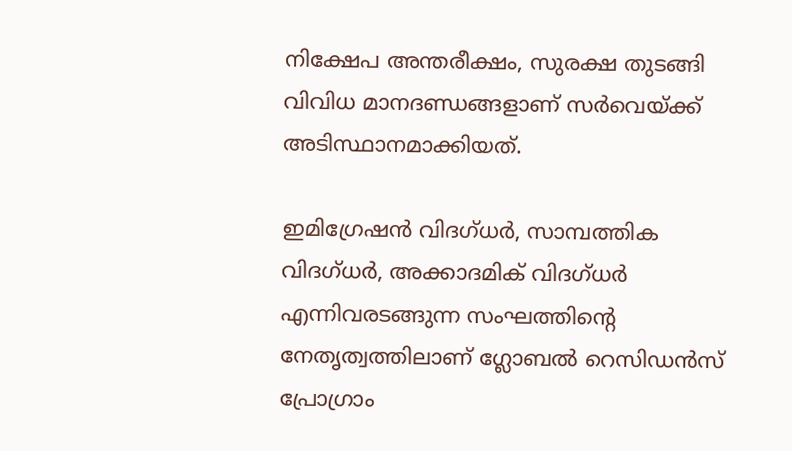നിക്ഷേപ അന്തരീക്ഷം, സുരക്ഷ തുടങ്ങി വിവിധ മാനദണ്ഡങ്ങളാണ് സര്‍വെയ്ക്ക് അടിസ്ഥാനമാക്കിയത്.

ഇമിഗ്രേഷന്‍ വിദഗ്ധര്‍, സാമ്പത്തിക വിദഗ്ധര്‍, അക്കാദമിക് വിദഗ്ധര്‍ എന്നിവരടങ്ങുന്ന സംഘത്തിന്റെ നേതൃത്വത്തിലാണ് ഗ്ലോബല്‍ റെസിഡന്‍സ് പ്രോഗ്രാം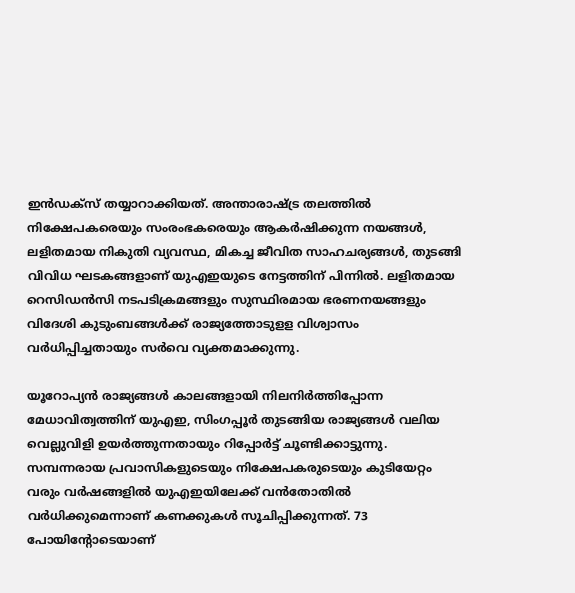ഇന്‍ഡക്സ് തയ്യാറാക്കിയത്. അന്താരാഷ്ട്ര തലത്തില്‍ നിക്ഷേപകരെയും സംരംഭകരെയും ആകര്‍ഷിക്കുന്ന നയങ്ങള്‍, ലളിതമായ നികുതി വ്യവസ്ഥ, മികച്ച ജീവിത സാഹചര്യങ്ങള്‍, തുടങ്ങി വിവിധ ഘടകങ്ങളാണ് യുഎഇയുടെ നേട്ടത്തിന് പിന്നില്‍. ലളിതമായ റെസിഡന്‍സി നടപടിക്രമങ്ങളും സുസ്ഥിരമായ ഭരണനയങ്ങളും വിദേശി കുടുംബങ്ങള്‍ക്ക് രാജ്യത്തോടുളള വിശ്വാസം വര്‍ധിപ്പിച്ചതായും സര്‍വെ വ്യക്തമാക്കുന്നു.

യൂറോപ്യന്‍ രാജ്യങ്ങള്‍ കാലങ്ങളായി നിലനിര്‍ത്തിപ്പോന്ന മേധാവിത്വത്തിന് യുഎഇ, സിംഗപ്പൂര്‍ തുടങ്ങിയ രാജ്യങ്ങള്‍ വലിയ വെല്ലുവിളി ഉയര്‍ത്തുന്നതായും റിപ്പോര്‍ട്ട് ചൂണ്ടിക്കാട്ടുന്നു. സമ്പന്നരായ പ്രവാസികളുടെയും നിക്ഷേപകരുടെയും കുടിയേറ്റം വരും വര്‍ഷങ്ങളില്‍ യുഎഇയിലേക്ക് വന്‍തോതില്‍ വര്‍ധിക്കുമെന്നാണ് കണക്കുകള്‍ സൂചിപ്പിക്കുന്നത്. 73 പോയിന്റോടെയാണ്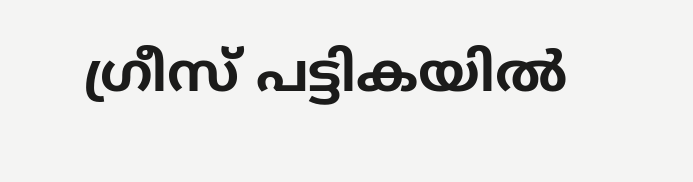ഗ്രീസ് പട്ടികയില്‍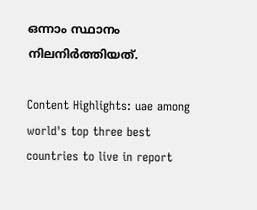ഒന്നാം സ്ഥാനം നിലനിര്‍ത്തിയത്.

Content Highlights: uae among world's top three best countries to live in report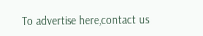To advertise here,contact us